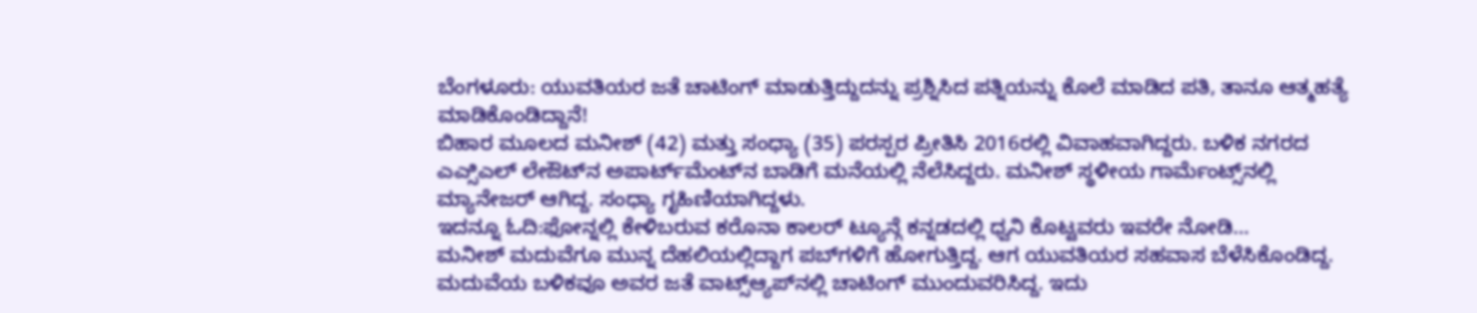ಬೆಂಗಳೂರು: ಯುವತಿಯರ ಜತೆ ಚಾಟಿಂಗ್ ಮಾಡುತ್ತಿದ್ದುದನ್ನು ಪ್ರಶ್ನಿಸಿದ ಪತ್ನಿಯನ್ನು ಕೊಲೆ ಮಾಡಿದ ಪತಿ, ತಾನೂ ಆತ್ಮಹತ್ಯೆ ಮಾಡಿಕೊಂಡಿದ್ದಾನೆ!
ಬಿಹಾರ ಮೂಲದ ಮನೀಶ್ (42) ಮತ್ತು ಸಂಧ್ಯಾ (35) ಪರಸ್ಪರ ಪ್ರೀತಿಸಿ 2016ರಲ್ಲಿ ವಿವಾಹವಾಗಿದ್ದರು. ಬಳಿಕ ನಗರದ ಎಎ್ಸಿಎಲ್ ಲೇಔಟ್‌ನ ಅಪಾರ್ಟ್‌ಮೆಂಟ್‌ನ ಬಾಡಿಗೆ ಮನೆಯಲ್ಲಿ ನೆಲೆಸಿದ್ದರು. ಮನೀಶ್ ಸ್ಥಳೀಯ ಗಾರ್ಮೆಂಟ್ಸ್‌ನಲ್ಲಿ ಮ್ಯಾನೇಜರ್ ಆಗಿದ್ದ. ಸಂಧ್ಯಾ ಗೃಹಿಣಿಯಾಗಿದ್ದಳು.
ಇದನ್ನೂ ಓದಿ:ಫೋನ್ನಲ್ಲಿ ಕೇಳಿಬರುವ ಕರೊನಾ ಕಾಲರ್ ಟ್ಯೂನ್ಗೆ ಕನ್ನಡದಲ್ಲಿ ಧ್ವನಿ ಕೊಟ್ಟವರು ಇವರೇ ನೋಡಿ…
ಮನೀಶ್ ಮದುವೆಗೂ ಮುನ್ನ ದೆಹಲಿಯಲ್ಲಿದ್ದಾಗ ಪಬ್‌ಗಳಿಗೆ ಹೋಗುತ್ತಿದ್ದ. ಆಗ ಯುವತಿಯರ ಸಹವಾಸ ಬೆಳೆಸಿಕೊಂಡಿದ್ದ. ಮದುವೆಯ ಬಳಿಕವೂ ಅವರ ಜತೆ ವಾಟ್ಸ್‌ಆ್ಯಪ್‌ನಲ್ಲಿ ಚಾಟಿಂಗ್ ಮುಂದುವರಿಸಿದ್ದ. ಇದು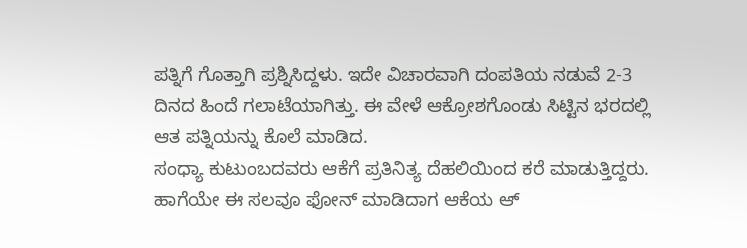ಪತ್ನಿಗೆ ಗೊತ್ತಾಗಿ ಪ್ರಶ್ನಿಸಿದ್ದಳು. ಇದೇ ವಿಚಾರವಾಗಿ ದಂಪತಿಯ ನಡುವೆ 2-3 ದಿನದ ಹಿಂದೆ ಗಲಾಟೆಯಾಗಿತ್ತು. ಈ ವೇಳೆ ಆಕ್ರೋಶಗೊಂಡು ಸಿಟ್ಟಿನ ಭರದಲ್ಲಿ ಆತ ಪತ್ನಿಯನ್ನು ಕೊಲೆ ಮಾಡಿದ.
ಸಂಧ್ಯಾ ಕುಟುಂಬದವರು ಆಕೆಗೆ ಪ್ರತಿನಿತ್ಯ ದೆಹಲಿಯಿಂದ ಕರೆ ಮಾಡುತ್ತಿದ್ದರು. ಹಾಗೆಯೇ ಈ ಸಲವೂ ಫೋನ್ ಮಾಡಿದಾಗ ಆಕೆಯ ಆ್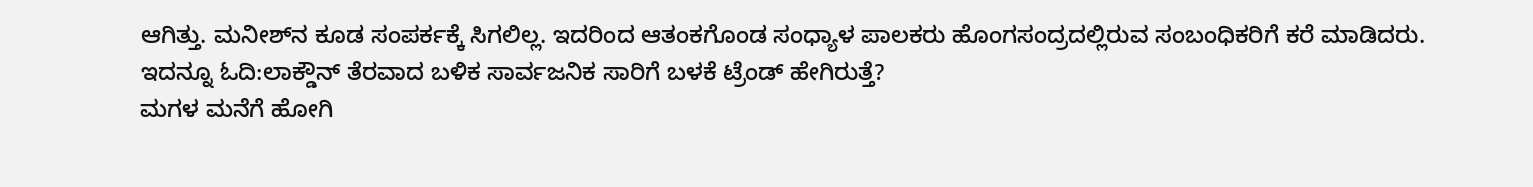ಆಗಿತ್ತು. ಮನೀಶ್‌ನ ಕೂಡ ಸಂಪರ್ಕಕ್ಕೆ ಸಿಗಲಿಲ್ಲ. ಇದರಿಂದ ಆತಂಕಗೊಂಡ ಸಂಧ್ಯಾಳ ಪಾಲಕರು ಹೊಂಗಸಂದ್ರದಲ್ಲಿರುವ ಸಂಬಂಧಿಕರಿಗೆ ಕರೆ ಮಾಡಿದರು.
ಇದನ್ನೂ ಓದಿ:ಲಾಕ್ಡೌನ್ ತೆರವಾದ ಬಳಿಕ ಸಾರ್ವಜನಿಕ ಸಾರಿಗೆ ಬಳಕೆ ಟ್ರೆಂಡ್ ಹೇಗಿರುತ್ತೆ?
ಮಗಳ ಮನೆಗೆ ಹೋಗಿ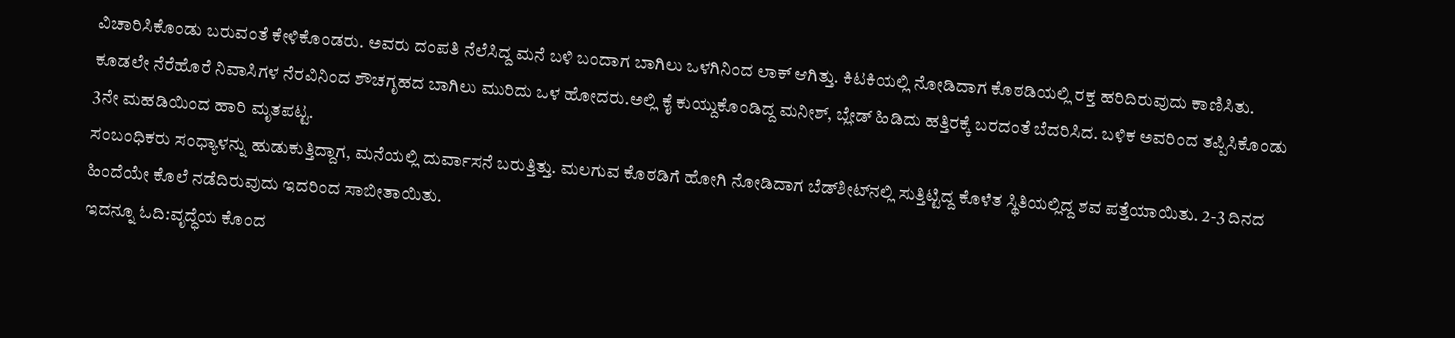ವಿಚಾರಿಸಿಕೊಂಡು ಬರುವಂತೆ ಕೇಳಿಕೊಂಡರು. ಅವರು ದಂಪತಿ ನೆಲೆಸಿದ್ದ ಮನೆ ಬಳಿ ಬಂದಾಗ ಬಾಗಿಲು ಒಳಗಿನಿಂದ ಲಾಕ್ ಆಗಿತ್ತು. ಕಿಟಕಿಯಲ್ಲಿ ನೋಡಿದಾಗ ಕೊಠಡಿಯಲ್ಲಿ ರಕ್ತ ಹರಿದಿರುವುದು ಕಾಣಿಸಿತು. ಕೂಡಲೇ ನೆರೆಹೊರೆ ನಿವಾಸಿಗಳ ನೆರವಿನಿಂದ ಶೌಚಗೃಹದ ಬಾಗಿಲು ಮುರಿದು ಒಳ ಹೋದರು.ಅಲ್ಲಿ ಕೈ ಕುಯ್ದುಕೊಂಡಿದ್ದ ಮನೀಶ್, ಬ್ಲೇಡ್ ಹಿಡಿದು ಹತ್ತಿರಕ್ಕೆ ಬರದಂತೆ ಬೆದರಿಸಿದ. ಬಳಿಕ ಅವರಿಂದ ತಪ್ಪಿಸಿಕೊಂಡು 3ನೇ ಮಹಡಿಯಿಂದ ಹಾರಿ ಮೃತಪಟ್ಟ.
ಸಂಬಂಧಿಕರು ಸಂಧ್ಯಾಳನ್ನು ಹುಡುಕುತ್ತಿದ್ದಾಗ, ಮನೆಯಲ್ಲಿ ದುರ್ವಾಸನೆ ಬರುತ್ತಿತ್ತು. ಮಲಗುವ ಕೊಠಡಿಗೆ ಹೋಗಿ ನೋಡಿದಾಗ ಬೆಡ್‌ಶೀಟ್‌ನಲ್ಲಿ ಸುತ್ತಿಟ್ಟಿದ್ದ ಕೊಳೆತ ಸ್ಥಿತಿಯಲ್ಲಿದ್ದ ಶವ ಪತ್ತೆಯಾಯಿತು. 2-3 ದಿನದ ಹಿಂದೆಯೇ ಕೊಲೆ ನಡೆದಿರುವುದು ಇದರಿಂದ ಸಾಬೀತಾಯಿತು.
ಇದನ್ನೂ ಓದಿ:ವೃದ್ಧೆಯ ಕೊಂದ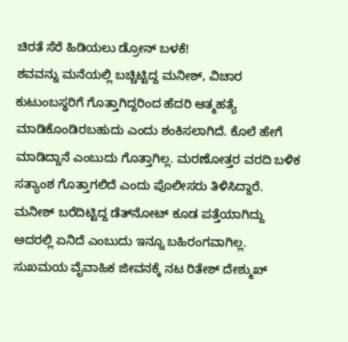ಚಿರತೆ ಸೆರೆ ಹಿಡಿಯಲು ಡ್ರೋನ್‌ ಬಳಕೆ!
ಶವವನ್ನು ಮನೆಯಲ್ಲಿ ಬಚ್ಚಿಟ್ಟಿದ್ದ ಮನೀಶ್, ವಿಚಾರ ಕುಟುಂಬಸ್ಥರಿಗೆ ಗೊತ್ತಾಗಿದ್ದರಿಂದ ಹೆದರಿ ಆತ್ಮಹತ್ಯೆ ಮಾಡಿಕೊಂಡಿರಬಹುದು ಎಂದು ಶಂಕಿಸಲಾಗಿದೆ. ಕೊಲೆ ಹೇಗೆ ಮಾಡಿದ್ದಾನೆ ಎಂಬುದು ಗೊತ್ತಾಗಿಲ್ಲ. ಮರಣೋತ್ತರ ವರದಿ ಬಳಿಕ ಸತ್ಯಾಂಶ ಗೊತ್ತಾಗಲಿದೆ ಎಂದು ಪೊಲೀಸರು ತಿಳಿಸಿದ್ದಾರೆ.
ಮನೀಶ್ ಬರೆದಿಟ್ಟಿದ್ದ ಡೆತ್‌ನೋಟ್ ಕೂಡ ಪತ್ತೆಯಾಗಿದ್ದು ಅದರಲ್ಲಿ ಏನಿದೆ ಎಂಬುದು ಇನ್ನೂ ಬಹಿರಂಗವಾಗಿಲ್ಲ.
ಸುಖಮಯ ವೈವಾಹಿಕ ಜೀವನಕ್ಕೆ ನಟ ರಿತೇಶ್ ದೇಶ್ಮುಖ್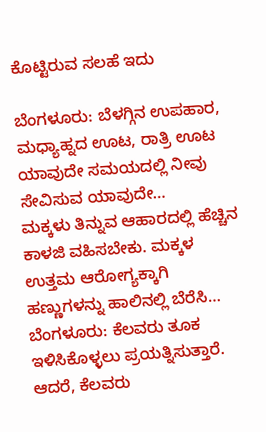ಕೊಟ್ಟಿರುವ ಸಲಹೆ ಇದು

ಬೆಂಗಳೂರು: ಬೆಳಗ್ಗಿನ ಉಪಹಾರ, ಮಧ್ಯಾಹ್ನದ ಊಟ, ರಾತ್ರಿ ಊಟ ಯಾವುದೇ ಸಮಯದಲ್ಲಿ ನೀವು ಸೇವಿಸುವ ಯಾವುದೇ…
ಮಕ್ಕಳು ತಿನ್ನುವ ಆಹಾರದಲ್ಲಿ ಹೆಚ್ಚಿನ ಕಾಳಜಿ ವಹಿಸಬೇಕು. ಮಕ್ಕಳ ಉತ್ತಮ ಆರೋಗ್ಯಕ್ಕಾಗಿ ಹಣ್ಣುಗಳನ್ನು ಹಾಲಿನಲ್ಲಿ ಬೆರೆಸಿ…
ಬೆಂಗಳೂರು: ಕೆಲವರು ತೂಕ ಇಳಿಸಿಕೊಳ್ಳಲು ಪ್ರಯತ್ನಿಸುತ್ತಾರೆ. ಆದರೆ, ಕೆಲವರು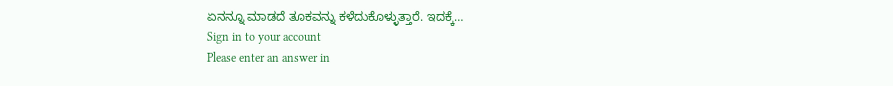ಏನನ್ನೂ ಮಾಡದೆ ತೂಕವನ್ನು ಕಳೆದುಕೊಳ್ಳುತ್ತಾರೆ. ಇದಕ್ಕೆ…
Sign in to your account
Please enter an answer in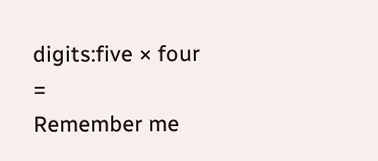digits:five × four =
Remember me